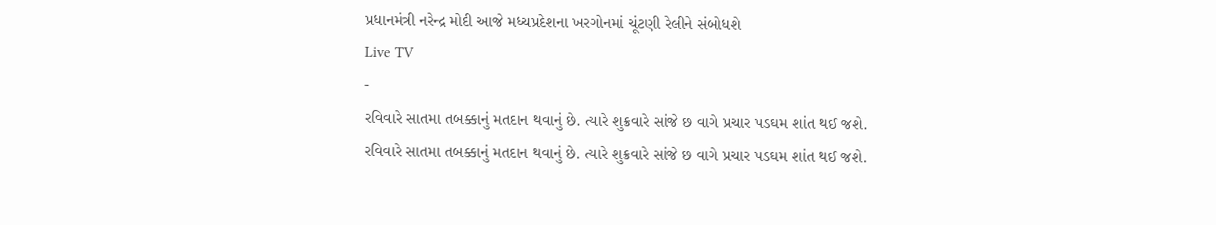પ્રધાનમંત્રી નરેન્દ્ર મોદી આજે મધ્ચપ્રદેશના ખરગોનમાં ચૂંટણી રેલીને સંબોધશે
Live TV
-
રવિવારે સાતમા તબક્કાનું મતદાન થવાનું છે. ત્યારે શુક્રવારે સાંજે છ વાગે પ્રચાર પડઘમ શાંત થઈ જશે.
રવિવારે સાતમા તબક્કાનું મતદાન થવાનું છે. ત્યારે શુક્રવારે સાંજે છ વાગે પ્રચાર પડઘમ શાંત થઈ જશે.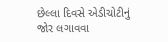છેલ્લા દિવસે એડીચોટીનું જોર લગાવવા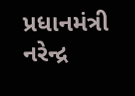પ્રધાનમંત્રી નરેન્દ્ર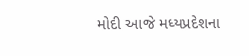મોદી આજે મધ્યપ્રદેશના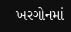ખરગોનમાં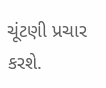ચૂંટણી પ્રચાર કરશે.